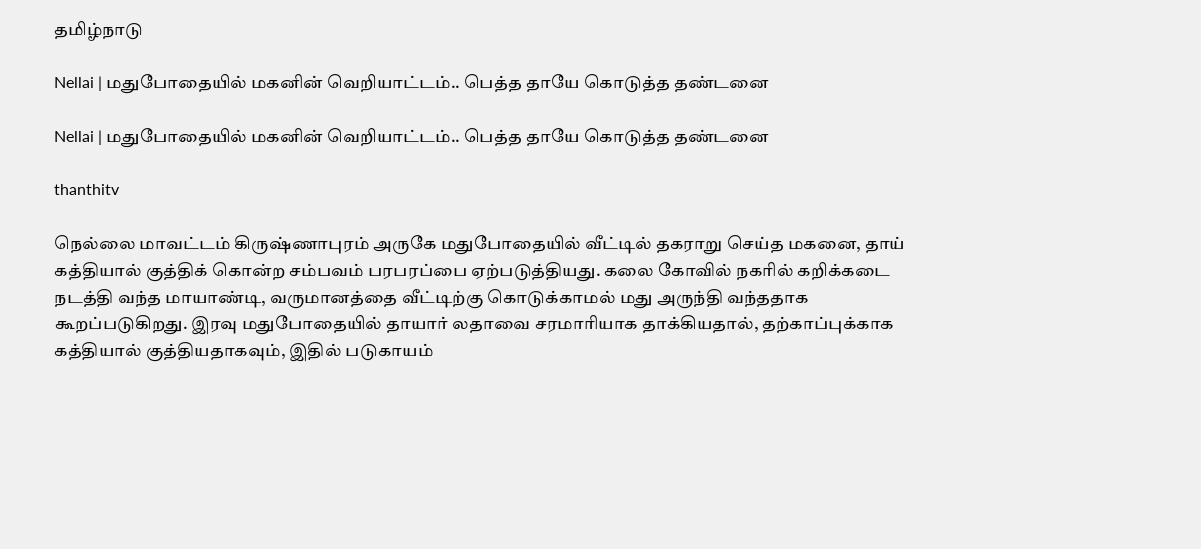தமிழ்நாடு

Nellai | மதுபோதையில் மகனின் வெறியாட்டம்.. பெத்த தாயே கொடுத்த தண்டனை

Nellai | மதுபோதையில் மகனின் வெறியாட்டம்.. பெத்த தாயே கொடுத்த தண்டனை

thanthitv

நெல்லை மாவட்டம் கிருஷ்ணாபுரம் அருகே மதுபோதையில் வீட்டில் தகராறு செய்த மகனை, தாய் கத்தியால் குத்திக் கொன்ற சம்பவம் பரபரப்பை ஏற்படுத்தியது. கலை கோவில் நகரில் கறிக்கடை நடத்தி வந்த மாயாண்டி, வருமானத்தை வீட்டிற்கு கொடுக்காமல் மது அருந்தி வந்ததாக கூறப்படுகிறது. இரவு மதுபோதையில் தாயார் லதாவை சரமாரியாக தாக்கியதால், தற்காப்புக்காக கத்தியால் குத்தியதாகவும், இதில் படுகாயம்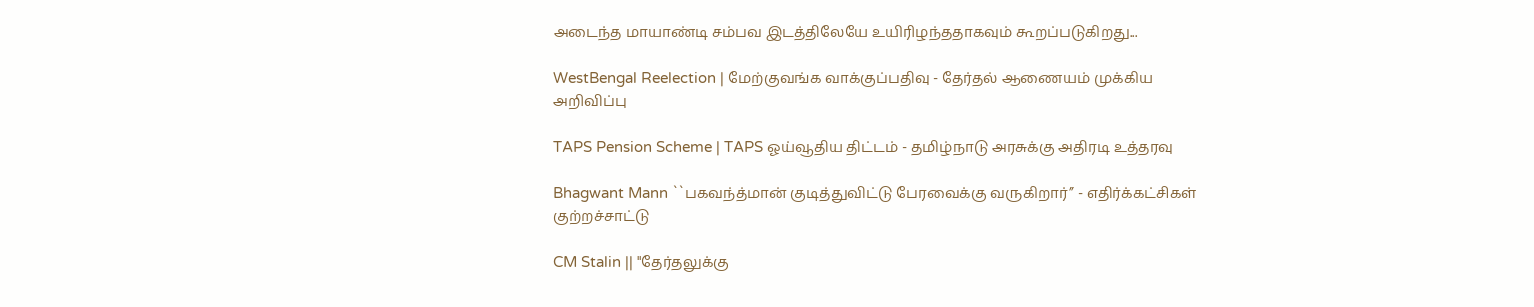அடைந்த மாயாண்டி சம்பவ இடத்திலேயே உயிரிழந்ததாகவும் கூறப்படுகிறது...

WestBengal Reelection | மேற்குவங்க வாக்குப்பதிவு - தேர்தல் ஆணையம் முக்கிய அறிவிப்பு

TAPS Pension Scheme | TAPS ஓய்வூதிய திட்டம் - தமிழ்நாடு அரசுக்கு அதிரடி உத்தரவு

Bhagwant Mann ``பகவந்த்மான் குடித்துவிட்டு பேரவைக்கு வருகிறார்’’ - எதிர்க்கட்சிகள் குற்றச்சாட்டு

CM Stalin || "தேர்தலுக்கு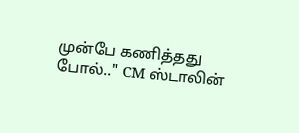முன்பே கணித்தது போல்.." CM ஸ்டாலின்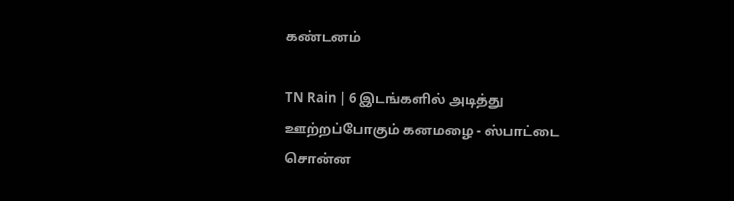கண்டனம்

TN Rain | 6 இடங்களில் அடித்து ஊற்றப்போகும் கனமழை - ஸ்பாட்டை சொன்ன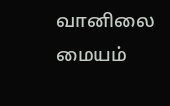வானிலை மையம்